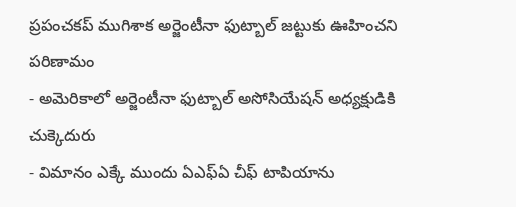ప్రపంచకప్ ముగిశాక అర్జెంటీనా ఫుట్బాల్ జట్టుకు ఊహించని పరిణామం
- అమెరికాలో అర్జెంటీనా ఫుట్బాల్ అసోసియేషన్ అధ్యక్షుడికి చుక్కెదురు
- విమానం ఎక్కే ముందు ఏఎఫ్ఏ చీఫ్ టాపియాను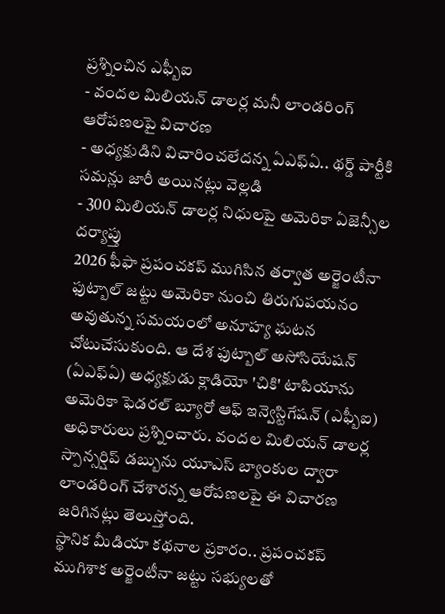ప్రశ్నించిన ఎఫ్బీఐ
- వందల మిలియన్ డాలర్ల మనీ లాండరింగ్ ఆరోపణలపై విచారణ
- అధ్యక్షుడిని విచారించలేదన్న ఏఎఫ్ఏ.. థర్డ్ పార్టీకి సమన్లు జారీ అయినట్లు వెల్లడి
- 300 మిలియన్ డాలర్ల నిధులపై అమెరికా ఏజెన్సీల దర్యాప్తు
2026 ఫీఫా ప్రపంచకప్ ముగిసిన తర్వాత అర్జెంటీనా ఫుట్బాల్ జట్టు అమెరికా నుంచి తిరుగుపయనం అవుతున్న సమయంలో అనూహ్య ఘటన చోటుచేసుకుంది. ఆ దేశ ఫుట్బాల్ అసోసియేషన్ (ఏఎఫ్ఏ) అధ్యక్షుడు క్లాడియో 'చికి' టాపియాను అమెరికా ఫెడరల్ బ్యూరో ఆఫ్ ఇన్వెస్టిగేషన్ (ఎఫ్బీఐ) అధికారులు ప్రశ్నించారు. వందల మిలియన్ డాలర్ల స్పాన్సర్షిప్ డబ్బును యూఎస్ బ్యాంకుల ద్వారా లాండరింగ్ చేశారన్న ఆరోపణలపై ఈ విచారణ జరిగినట్లు తెలుస్తోంది.
స్థానిక మీడియా కథనాల ప్రకారం.. ప్రపంచకప్ ముగిశాక అర్జెంటీనా జట్టు సభ్యులతో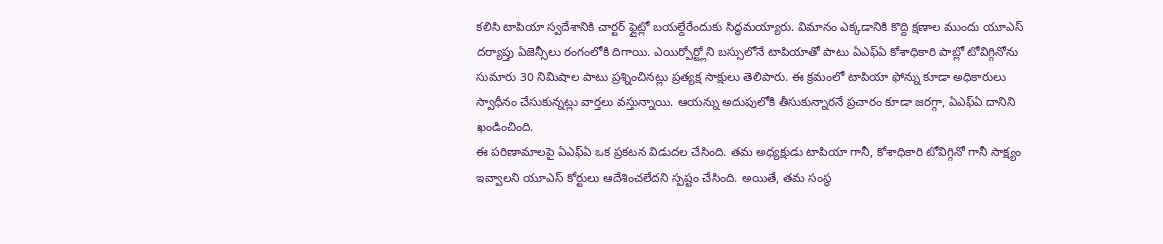కలిసి టాపియా స్వదేశానికి చార్టర్ ఫ్లైట్లో బయల్దేరేందుకు సిద్ధమయ్యారు. విమానం ఎక్కడానికి కొద్ది క్షణాల ముందు యూఎస్ దర్యాప్తు ఏజెన్సీలు రంగంలోకి దిగాయి. ఎయిర్పోర్ట్లోని బస్సులోనే టాపియాతో పాటు ఏఎఫ్ఏ కోశాధికారి పాబ్లో టోవిగ్గినోను సుమారు 30 నిమిషాల పాటు ప్రశ్నించినట్లు ప్రత్యక్ష సాక్షులు తెలిపారు. ఈ క్రమంలో టాపియా ఫోన్ను కూడా అధికారులు స్వాధీనం చేసుకున్నట్లు వార్తలు వస్తున్నాయి. ఆయన్ను అదుపులోకి తీసుకున్నారనే ప్రచారం కూడా జరగ్గా, ఏఎఫ్ఏ దానిని ఖండించింది.
ఈ పరిణామాలపై ఏఎఫ్ఏ ఒక ప్రకటన విడుదల చేసింది. తమ అధ్యక్షుడు టాపియా గానీ, కోశాధికారి టోవిగ్గినో గానీ సాక్ష్యం ఇవ్వాలని యూఎస్ కోర్టులు ఆదేశించలేదని స్పష్టం చేసింది. అయితే, తమ సంస్థ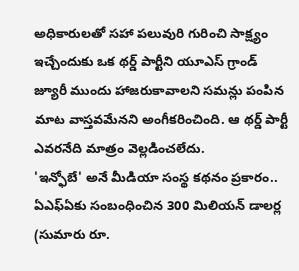అధికారులతో సహా పలువురి గురించి సాక్ష్యం ఇచ్చేందుకు ఒక థర్డ్ పార్టీని యూఎస్ గ్రాండ్ జ్యూరీ ముందు హాజరుకావాలని సమన్లు పంపిన మాట వాస్తవమేనని అంగీకరించింది. ఆ థర్డ్ పార్టీ ఎవరనేది మాత్రం వెల్లడించలేదు.
'ఇన్ఫోబే' అనే మీడియా సంస్థ కథనం ప్రకారం.. ఏఎఫ్ఏకు సంబంధించిన 300 మిలియన్ డాలర్ల (సుమారు రూ.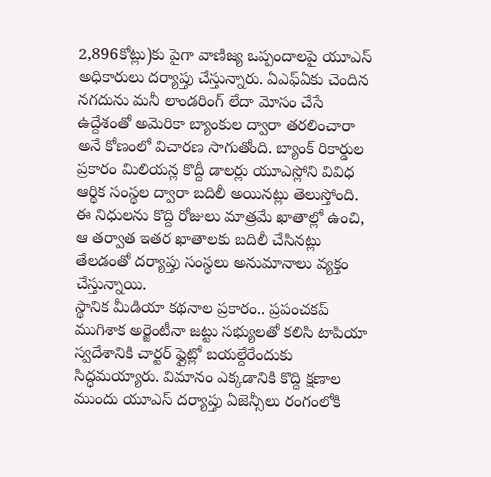2,896కోట్లు)కు పైగా వాణిజ్య ఒప్పందాలపై యూఎస్ అధికారులు దర్యాప్తు చేస్తున్నారు. ఏఎఫ్ఏకు చెందిన నగదును మనీ లాండరింగ్ లేదా మోసం చేసే ఉద్దేశంతో అమెరికా బ్యాంకుల ద్వారా తరలించారా అనే కోణంలో విచారణ సాగుతోంది. బ్యాంక్ రికార్డుల ప్రకారం మిలియన్ల కొద్దీ డాలర్లు యూఎస్లోని వివిధ ఆర్థిక సంస్థల ద్వారా బదిలీ అయినట్లు తెలుస్తోంది. ఈ నిధులను కొద్ది రోజులు మాత్రమే ఖాతాల్లో ఉంచి, ఆ తర్వాత ఇతర ఖాతాలకు బదిలీ చేసినట్లు తేలడంతో దర్యాప్తు సంస్థలు అనుమానాలు వ్యక్తం చేస్తున్నాయి.
స్థానిక మీడియా కథనాల ప్రకారం.. ప్రపంచకప్ ముగిశాక అర్జెంటీనా జట్టు సభ్యులతో కలిసి టాపియా స్వదేశానికి చార్టర్ ఫ్లైట్లో బయల్దేరేందుకు సిద్ధమయ్యారు. విమానం ఎక్కడానికి కొద్ది క్షణాల ముందు యూఎస్ దర్యాప్తు ఏజెన్సీలు రంగంలోకి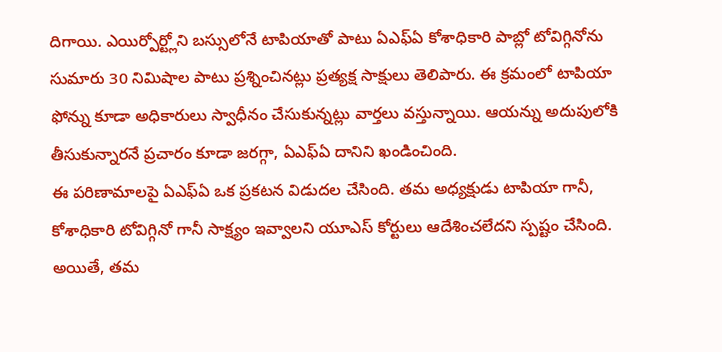దిగాయి. ఎయిర్పోర్ట్లోని బస్సులోనే టాపియాతో పాటు ఏఎఫ్ఏ కోశాధికారి పాబ్లో టోవిగ్గినోను సుమారు 30 నిమిషాల పాటు ప్రశ్నించినట్లు ప్రత్యక్ష సాక్షులు తెలిపారు. ఈ క్రమంలో టాపియా ఫోన్ను కూడా అధికారులు స్వాధీనం చేసుకున్నట్లు వార్తలు వస్తున్నాయి. ఆయన్ను అదుపులోకి తీసుకున్నారనే ప్రచారం కూడా జరగ్గా, ఏఎఫ్ఏ దానిని ఖండించింది.
ఈ పరిణామాలపై ఏఎఫ్ఏ ఒక ప్రకటన విడుదల చేసింది. తమ అధ్యక్షుడు టాపియా గానీ, కోశాధికారి టోవిగ్గినో గానీ సాక్ష్యం ఇవ్వాలని యూఎస్ కోర్టులు ఆదేశించలేదని స్పష్టం చేసింది. అయితే, తమ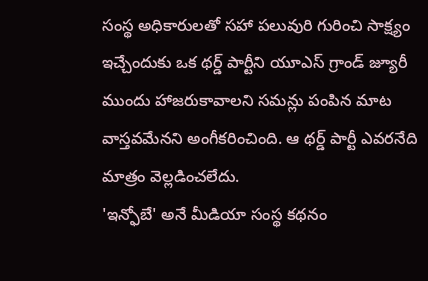సంస్థ అధికారులతో సహా పలువురి గురించి సాక్ష్యం ఇచ్చేందుకు ఒక థర్డ్ పార్టీని యూఎస్ గ్రాండ్ జ్యూరీ ముందు హాజరుకావాలని సమన్లు పంపిన మాట వాస్తవమేనని అంగీకరించింది. ఆ థర్డ్ పార్టీ ఎవరనేది మాత్రం వెల్లడించలేదు.
'ఇన్ఫోబే' అనే మీడియా సంస్థ కథనం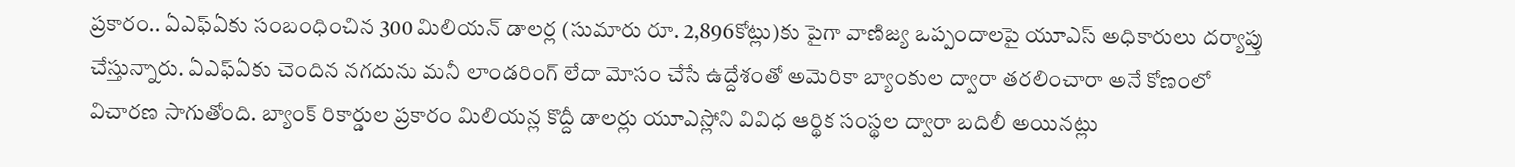ప్రకారం.. ఏఎఫ్ఏకు సంబంధించిన 300 మిలియన్ డాలర్ల (సుమారు రూ. 2,896కోట్లు)కు పైగా వాణిజ్య ఒప్పందాలపై యూఎస్ అధికారులు దర్యాప్తు చేస్తున్నారు. ఏఎఫ్ఏకు చెందిన నగదును మనీ లాండరింగ్ లేదా మోసం చేసే ఉద్దేశంతో అమెరికా బ్యాంకుల ద్వారా తరలించారా అనే కోణంలో విచారణ సాగుతోంది. బ్యాంక్ రికార్డుల ప్రకారం మిలియన్ల కొద్దీ డాలర్లు యూఎస్లోని వివిధ ఆర్థిక సంస్థల ద్వారా బదిలీ అయినట్లు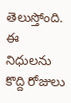తెలుస్తోంది. ఈ నిధులను కొద్ది రోజులు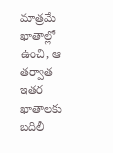మాత్రమే ఖాతాల్లో ఉంచి, ఆ తర్వాత ఇతర ఖాతాలకు బదిలీ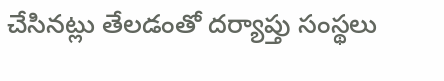చేసినట్లు తేలడంతో దర్యాప్తు సంస్థలు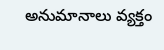అనుమానాలు వ్యక్తం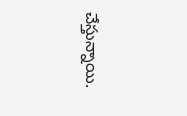చేస్తున్నాయి.